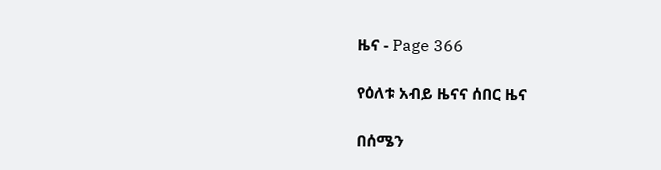ዜና - Page 366

የዕለቱ አብይ ዜናና ሰበር ዜና

በሰሜን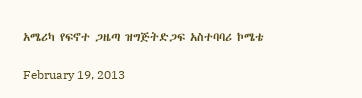አሜሪካ የፍኖተ ጋዜጣ ዝግጅትድጋፍ አስተባባሪ ኮሜቴ

February 19, 2013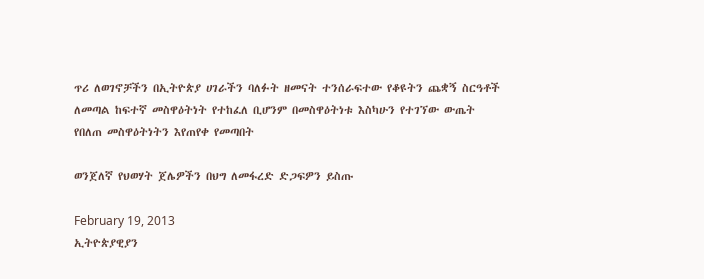ጥሪ ለወገኖቻችን በኢትዮጵያ ሀገራችን ባለፉት ዘመናት ተንሰራፍተው የቆዩትን ጨቋኝ ስርዓቶች ለመጣል ከፍተኛ መስዋዕትነት የተከፈለ ቢሆንም በመስዋዕትነቱ እስካሁን የተገኘው ውጤት የበለጠ መስዋዕትነትን እየጠየቀ የመጣበት

ወንጀለኛ የህወሃት ጀሌዎችን በህግ ለመፋረድ ድጋፍዎን ይስጡ

February 19, 2013
ኢትዮጵያዊያን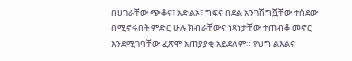በሀገራቸው ጭቆና፣ አድልኦ፣ ግፍና በደል አንገሽግሿቸው ተሰደው በሚኖሩበት ምድር ሁሉ ክብራቸውና ነጻነታቸው ተጠብቆ መኖር እንደሚገባቸው ፈጽሞ አጠያያቂ አይደለም። የህግ ልእልና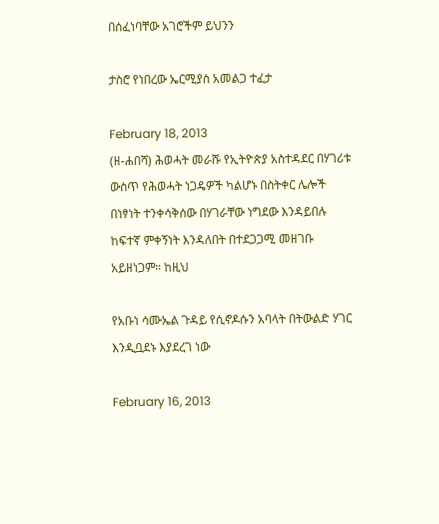በሰፈነባቸው አገሮችም ይህንን

ታስሮ የነበረው ኤርሚያስ አመልጋ ተፈታ

February 18, 2013
(ዘ-ሐበሻ) ሕወሓት መራሹ የኢትዮጵያ አስተዳደር በሃገሪቱ ውስጥ የሕወሓት ነጋዴዎች ካልሆኑ በስትቀር ሌሎች በነፃነት ተንቀሳቅሰው በሃገራቸው ነግደው እንዳይበሉ ከፍተኛ ምቀኝነት እንዳለበት በተደጋጋሚ መዘገቡ አይዘነጋም። ከዚህ

የአቡነ ሳሙኤል ጉዳይ የሲኖዶሱን አባላት በትውልድ ሃገር እንዲቧደኑ እያደረገ ነው

February 16, 2013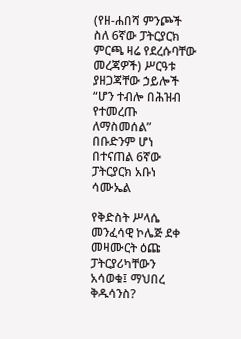(የዘ-ሐበሻ ምንጮች ስለ 6ኛው ፓትርያርክ ምርጫ ዛሬ የደረሱባቸው መረጃዎች) ሥርዓቱ ያዘጋጃቸው ኃይሎች “ሆን ተብሎ በሕዝብ የተመረጡ ለማስመሰል” በቡድንም ሆነ በተናጠል 6ኛው ፓትርያርክ አቡነ ሳሙኤል

የቅድስት ሥላሴ መንፈሳዊ ኮሌጅ ደቀ መዛሙርት ዕጩ ፓትርያሪካቸውን አሳወቁ፤ ማህበረ ቅዱሳንስ?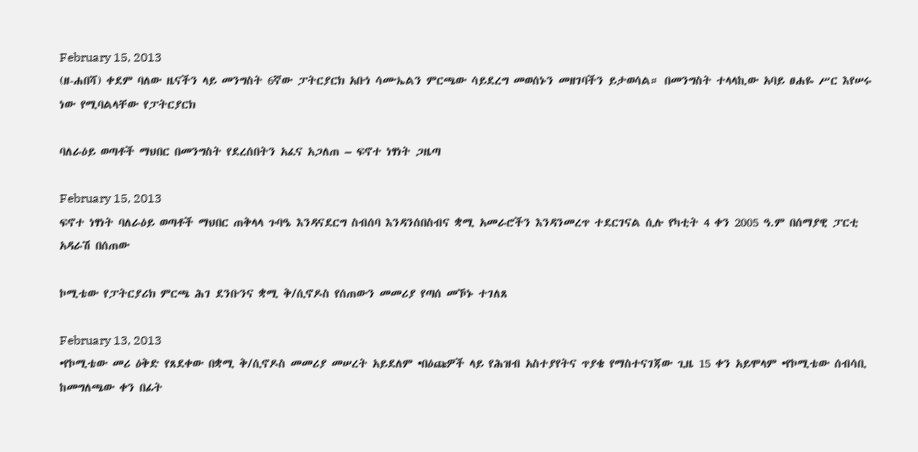February 15, 2013
(ዘ-ሐበሻ) ቀደም ባለው ዜናችን ላይ መንግስት 6ኛው ፓትርያርክ አቡነ ሳሙኤልን ምርጫው ሳይደረግ መወሰኑን መዘገባችን ይታወሳል። በመንግስት ተላላኪው አባይ ፀሐዬ ሥር እየሠሩ ነው የሚባልላቸው የፓትርያርክ

ባለራዕይ ወጣቶች ማህበር በመንግስት የደረሰበትን አፈና አጋለጠ – ፍኖተ ነፃነት ጋዜጣ

February 15, 2013
ፍኖተ ነፃነት ባለራዕይ ወጣቶች ማህበር ጠቅላላ ጉባዔ እንዳናደርግ ስብሰባ እንዳንሰበስብና ቋሚ አመራሮችን እንዳንመረጥ ተደርገናል ሲሉ የካቲት 4 ቀን 2005 ዓ.ም በሰማያዊ ፓርቲ አዳራሽ በሰጠው

ኮሚቴው የፓትርያሪክ ምርጫ ሕገ ደንቡንና ቋሚ ቅ/ሲኖዶስ የሰጠውን መመሪያ የጣሰ መኾኑ ተገለጸ

February 13, 2013
•የኮሚቴው መሪ ዕቅድ የጸደቀው በቋሚ ቅ/ሲኖዶስ መመሪያ መሠረት አይደለም •በዕጩዎች ላይ የሕዝብ አስተያየትና ጥያቄ የማስተናገጃው ጊዜ 15 ቀን አይሞላም •የኮሚቴው ሰብሳቢ ከመግለጫው ቀን በፊት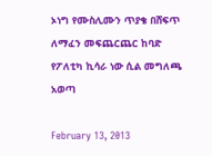ኦነግ የሙስሊሙን ጥያቄ በሸፍጥ ለማፈን መፍጨርጨር ከባድ የፖለቲካ ኪሳራ ነው ሲል መግለጫ አወጣ

February 13, 2013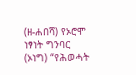(ዘ-ሐበሻ) የኦሮሞ ነፃነት ግንባር (ኦነግ) “የሕወሓት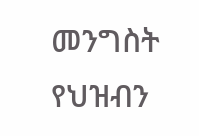መንግስት የህዝብን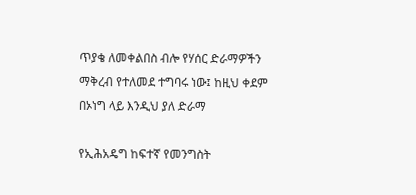ጥያቄ ለመቀልበስ ብሎ የሃሰር ድራማዎችን ማቅረብ የተለመደ ተግባሩ ነው፤ ከዚህ ቀደም በኦነግ ላይ እንዲህ ያለ ድራማ

የኢሕአዴግ ከፍተኛ የመንግስት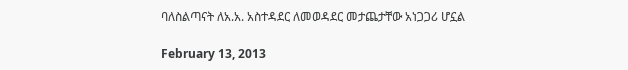ባለስልጣናት ለአ.አ. አስተዳደር ለመወዳደር መታጨታቸው አነጋጋሪ ሆኗል

February 13, 2013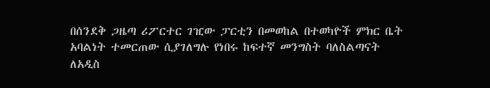በሰንደቅ ጋዜጣ ሪፖርተር ገዢው ፓርቲን በመወከል በተወካዮች ምክር ቤት አባልነት ተመርጠው ሲያገለግሉ የነበሩ ከፍተኛ መንግስት ባለስልጣናት ለአዲስ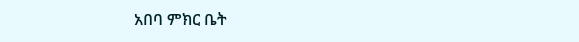አበባ ምክር ቤት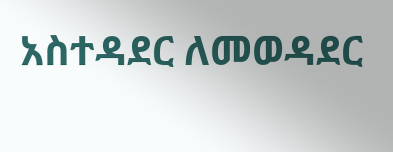አስተዳደር ለመወዳደር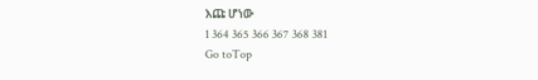እጩ ሆነው
1 364 365 366 367 368 381
Go toTop